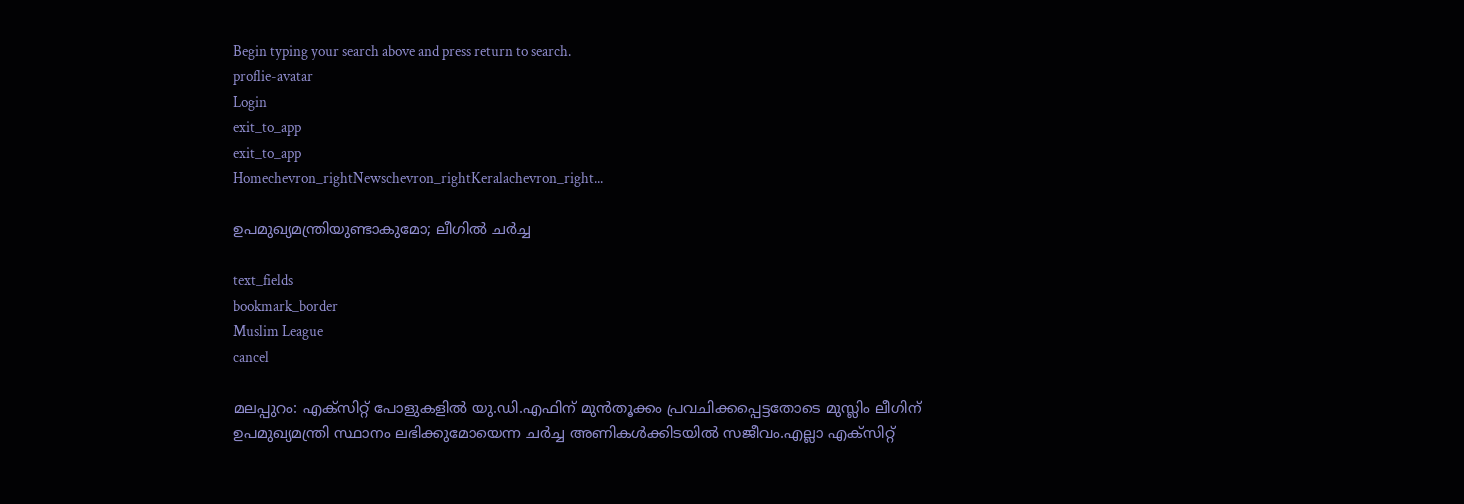Begin typing your search above and press return to search.
proflie-avatar
Login
exit_to_app
exit_to_app
Homechevron_rightNewschevron_rightKeralachevron_right...

ഉപമുഖ‍്യമന്ത്രിയുണ്ടാകുമോ; ലീഗിൽ ചർച്ച

text_fields
bookmark_border
Muslim League
cancel

മലപ്പുറം: എക്സിറ്റ് പോളുകളിൽ യു.ഡി.എഫിന് മുൻതൂക്കം പ്രവചിക്കപ്പെട്ടതോടെ മുസ്ലിം ലീഗിന് ഉപമുഖ‍്യമന്ത്രി സ്ഥാനം ലഭിക്കുമോയെന്ന ചർച്ച അണികൾക്കിടയിൽ സജീവം.എല്ലാ എക്സിറ്റ്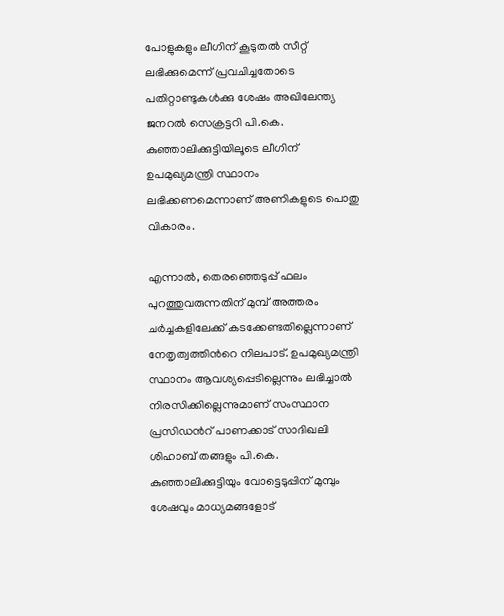പോളുകളും ലീഗിന് കൂടുതൽ സീറ്റ് ലഭിക്കുമെന്ന് പ്രവചിച്ചതോടെ പതിറ്റാണ്ടുകൾക്കു ശേഷം അഖിലേന്ത്യ ജനറൽ സെക്രട്ടറി പി.കെ. കുഞ്ഞാലിക്കുട്ടിയിലൂടെ ലീഗിന് ഉപമുഖ്യമന്ത്രി സ്ഥാനം ലഭിക്കണമെന്നാണ് അണികളുടെ പൊതു വികാരം.

എന്നാൽ, തെരഞ്ഞെടുപ്പ് ഫലം പുറത്തുവരുന്നതിന് മുമ്പ് അത്തരം ചർച്ചകളിലേക്ക് കടക്കേണ്ടതില്ലെന്നാണ് നേതൃത്വത്തിന്‍റെ നിലപാട്. ഉപമുഖ്യമന്ത്രി സ്ഥാനം ആവശ‍്യപ്പെടില്ലെന്നും ലഭിച്ചാൽ നിരസിക്കില്ലെന്നുമാണ് സംസ്ഥാന പ്രസിഡന്‍റ് പാണക്കാട് സാദിഖലി ശിഹാബ് തങ്ങളും പി.കെ. കുഞ്ഞാലിക്കുട്ടിയും വോട്ടെടുപ്പിന് മുമ്പും ശേഷവും മാധ‍്യമങ്ങളോട്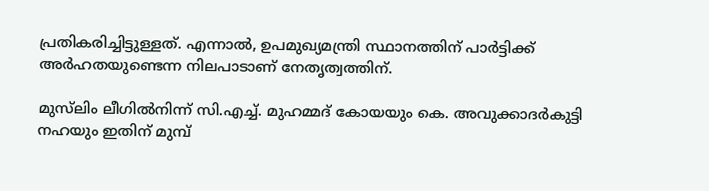പ്രതികരിച്ചിട്ടുള്ളത്. എന്നാൽ, ഉപമുഖ്യമന്ത്രി സ്ഥാനത്തിന് പാർട്ടിക്ക് അർഹതയുണ്ടെന്ന നിലപാടാണ് നേതൃത്വത്തിന്.

മുസ്‍ലിം ലീഗിൽനിന്ന് സി.എച്ച്. മുഹമ്മദ് കോയയും കെ. അവുക്കാദർകുട്ടി നഹയും ഇതിന് മുമ്പ്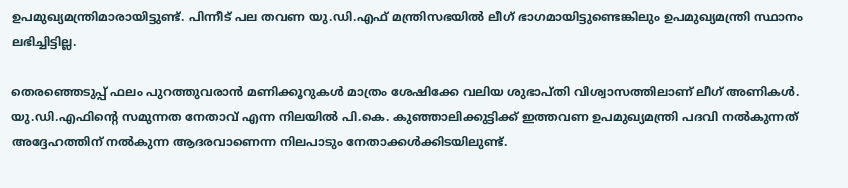ഉപമുഖ‍്യമന്ത്രിമാരായിട്ടുണ്ട്. പിന്നീട് പല തവണ യു.ഡി.എഫ് മന്ത്രിസഭയിൽ ലീഗ് ഭാഗമായിട്ടുണ്ടെങ്കിലും ഉപമുഖ്യമന്ത്രി സ്ഥാനം ലഭിച്ചിട്ടില്ല.

തെരഞ്ഞെടുപ്പ് ഫലം പുറത്തുവരാൻ മണിക്കൂറുകൾ മാത്രം ശേഷിക്കേ വലിയ ശുഭാപ്തി വിശ്വാസത്തിലാണ് ലീഗ് അണികൾ. യു.ഡി.എഫിന്‍റെ സമുന്നത നേതാവ് എന്ന നിലയിൽ പി.കെ. കുഞ്ഞാലിക്കുട്ടിക്ക് ഇത്തവണ ഉപമുഖ‍്യമന്ത്രി പദവി നൽകുന്നത് അദ്ദേഹത്തിന് നൽകുന്ന ആദരവാണെന്ന നിലപാടും നേതാക്കൾക്കിടയിലുണ്ട്.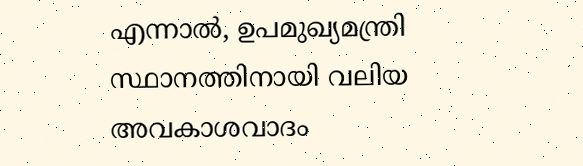എന്നാൽ, ഉപമുഖ‍്യമന്ത്രി സ്ഥാനത്തിനായി വലിയ അവകാശവാദം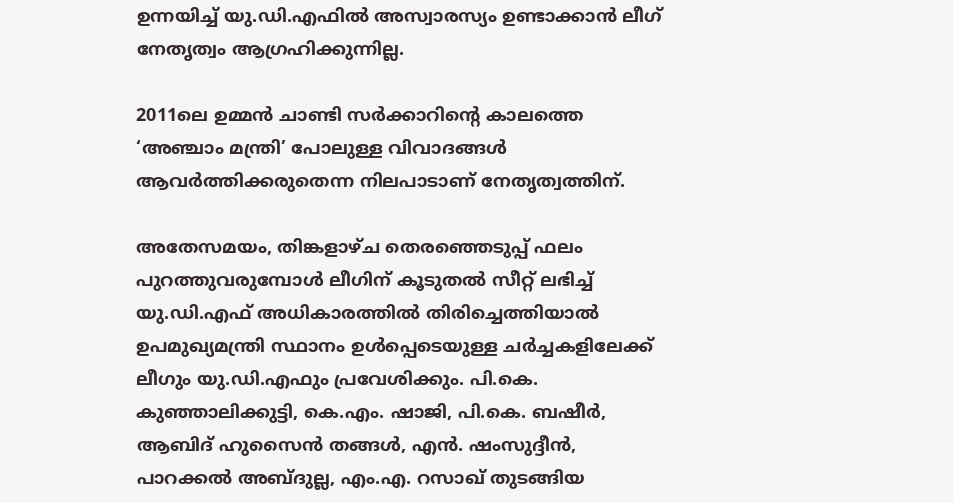ഉന്നയിച്ച് യു.ഡി.എഫിൽ അസ്വാരസ്യം ഉണ്ടാക്കാൻ ലീഗ് നേതൃത്വം ആഗ്രഹിക്കുന്നില്ല.

2011ലെ ഉമ്മൻ ചാണ്ടി സർക്കാറിന്‍റെ കാലത്തെ ‘അഞ്ചാം മന്ത്രി’ പോലുള്ള വിവാദങ്ങൾ ആവർത്തിക്കരുതെന്ന നിലപാടാണ് നേതൃത്വത്തിന്.

അതേസമയം, തിങ്കളാഴ്ച തെരഞ്ഞെടുപ്പ് ഫലം പുറത്തുവരുമ്പോൾ ലീഗിന് കൂടുതൽ സീറ്റ് ലഭിച്ച് യു.ഡി.എഫ് അധികാരത്തിൽ തിരിച്ചെത്തിയാൽ ഉപമുഖ‍്യമന്ത്രി സ്ഥാനം ഉൾപ്പെടെയുള്ള ചർച്ചകളിലേക്ക് ലീഗും യു.ഡി.എഫും പ്രവേശിക്കും. പി.കെ. കുഞ്ഞാലിക്കുട്ടി, കെ.എം. ഷാജി, പി.കെ. ബഷീർ, ആബിദ് ഹുസൈൻ തങ്ങൾ, എൻ. ഷംസുദ്ദീൻ, പാറക്കൽ അബ്ദുല്ല, എം.എ. റസാഖ് തുടങ്ങിയ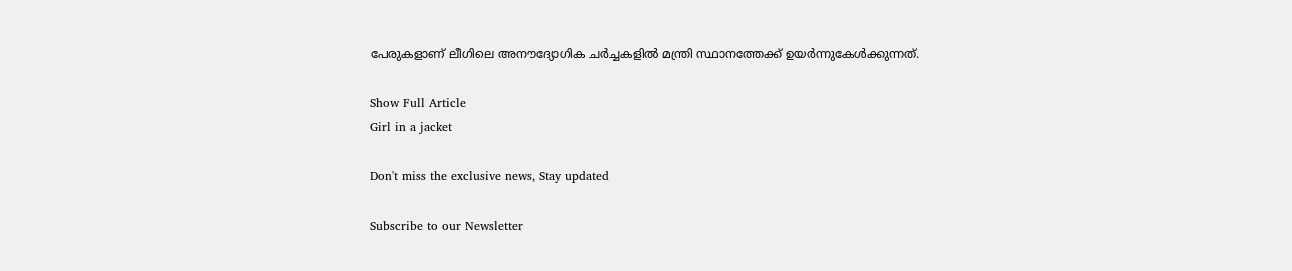പേരുകളാണ് ലീഗിലെ അനൗദ്യോഗിക ചർച്ചകളിൽ മന്ത്രി സ്ഥാനത്തേക്ക് ഉയർന്നുകേൾക്കുന്നത്.

Show Full Article
Girl in a jacket

Don't miss the exclusive news, Stay updated

Subscribe to our Newsletter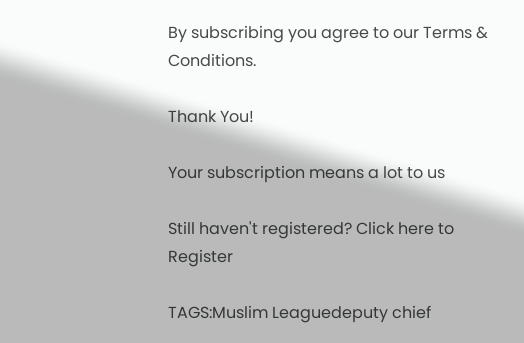By subscribing you agree to our Terms & Conditions.

Thank You!

Your subscription means a lot to us

Still haven't registered? Click here to Register

TAGS:Muslim Leaguedeputy chief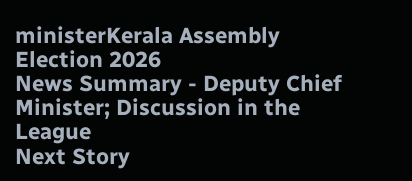ministerKerala Assembly Election 2026
News Summary - Deputy Chief Minister; Discussion in the League
Next Story